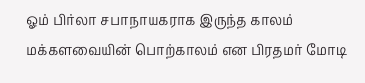ஓம் பிர்லா சபாநாயகராக இருந்த காலம் மக்களவையின் பொற்காலம் என பிரதமர் மோடி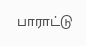பாராட்டு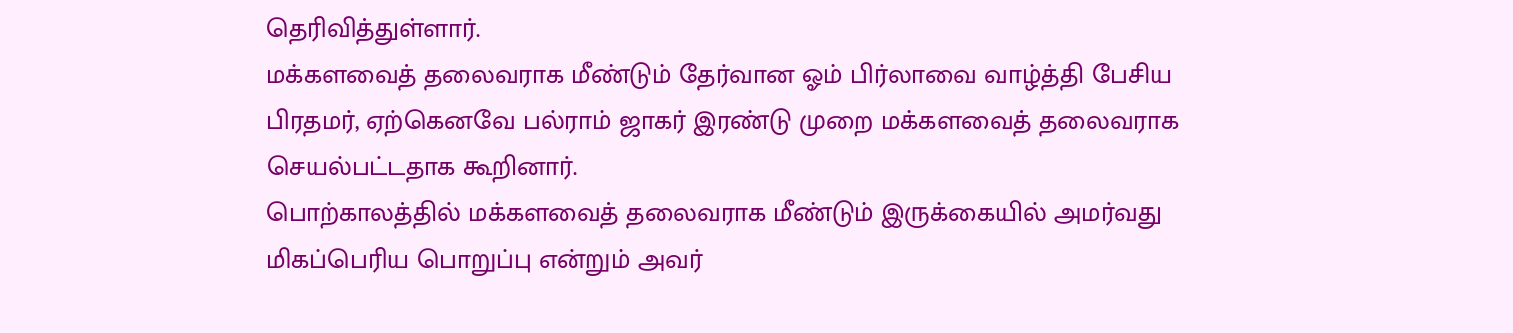தெரிவித்துள்ளார்.
மக்களவைத் தலைவராக மீண்டும் தேர்வான ஓம் பிர்லாவை வாழ்த்தி பேசிய பிரதமர், ஏற்கெனவே பல்ராம் ஜாகர் இரண்டு முறை மக்களவைத் தலைவராக செயல்பட்டதாக கூறினார்.
பொற்காலத்தில் மக்களவைத் தலைவராக மீண்டும் இருக்கையில் அமர்வது மிகப்பெரிய பொறுப்பு என்றும் அவர்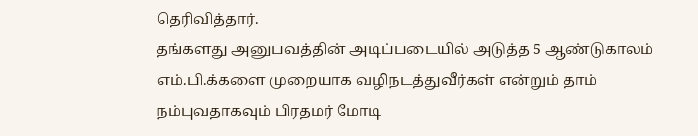தெரிவித்தார்.
தங்களது அனுபவத்தின் அடிப்படையில் அடுத்த 5 ஆண்டுகாலம் எம்.பி.க்களை முறையாக வழிநடத்துவீர்கள் என்றும் தாம் நம்புவதாகவும் பிரதமர் மோடி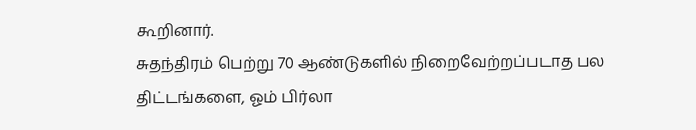கூறினார்.
சுதந்திரம் பெற்று 70 ஆண்டுகளில் நிறைவேற்றப்படாத பல திட்டங்களை, ஓம் பிர்லா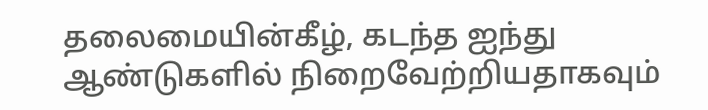தலைமையின்கீழ், கடந்த ஐந்து ஆண்டுகளில் நிறைவேற்றியதாகவும்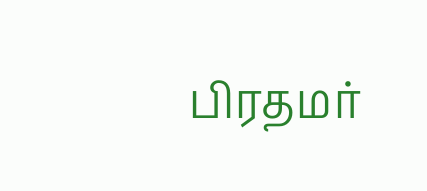பிரதமர்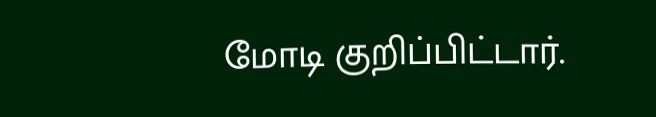மோடி குறிப்பிட்டார்.